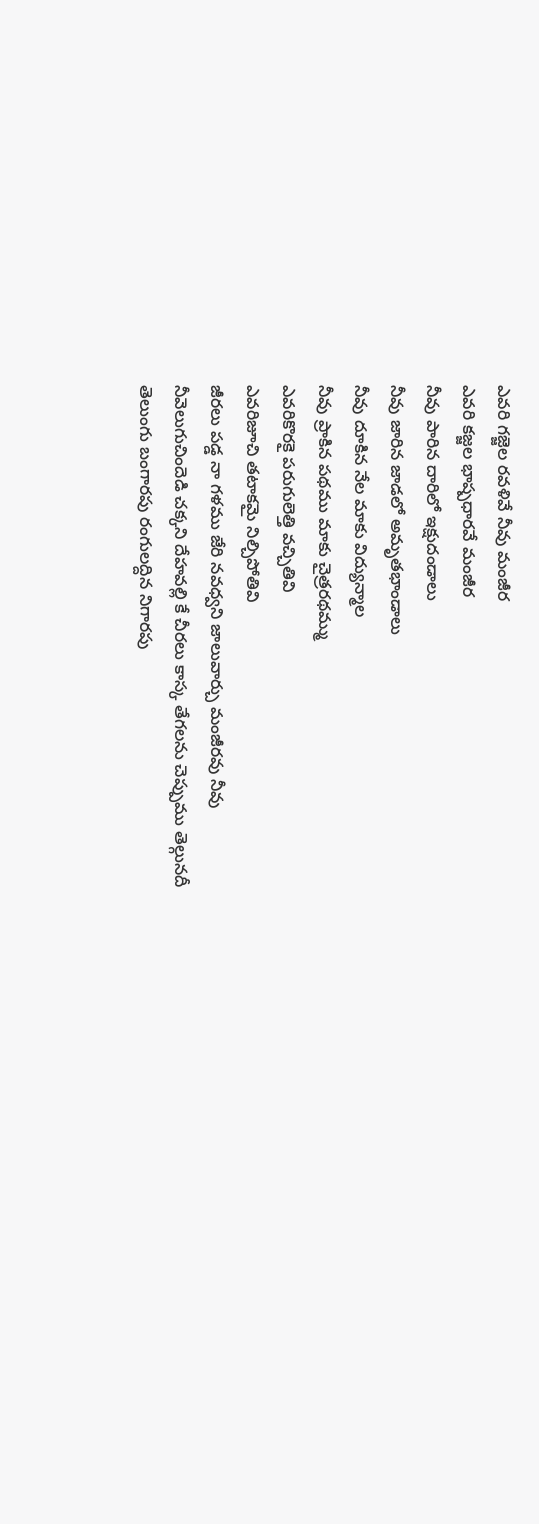ఎవరి గజ్జెల రవళివే నీవు మంజీర
ఎవరి కజ్జల భాష్పధారవే మంజీర
నీవు పారిన దారిలో ఇక్షుదండాలు
నీవు జారిన జాడలో అమృతభాండాలు
నీవు దూకిన నేల మాకు విద్యున్మాల
నీవు ప్రాకిన పథము మాకు చైత్రరథమ్ము
ఎవరికొరకై పరుగులెత్తి వచ్చితివి
ఎవరిజూచి తటాకమై నిల్చిపోతివి
జీరలు పడ్డ నా గళము జేరి నవధ్వని జాలువార్చు మంజీరవు నీవు
నీవెలుగుచిందెడి చక్కని దేహవల్లి కే చీరలు కాస్క తేగలను చెప్పుము తెల్గునదీ
తెలుంగు బంగారపు రంగులద్దిన నిగారపు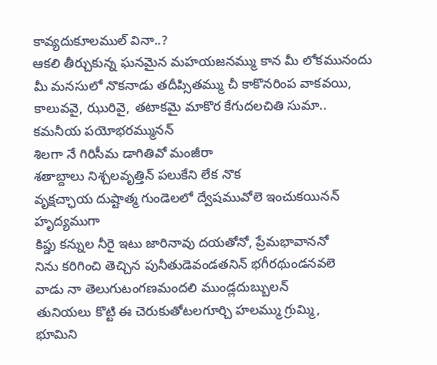కావ్యదుకూలముల్ వినా..?
ఆకలి తీర్చుకున్న ఘనమైన మహయజనమ్ము కాన మీ లోకమునందు
మీ మనసులో నొకనాడు తదీప్సితమ్ము చీ కాకొనరింప వాకవయి,
కాలువవై, ఝురివై, తటాకమై మాకొర కేగుదలచితి సుమా..
కమనీయ పయోభరమ్మునన్
శిలగా నే గిరిసీమ డాగితివో మంజీరా
శతాబ్దాలు నిశ్చలవృత్తిన్ పలుకేని లేక నొక
వృక్షచ్ఛాయ దుష్టాత్మ గుండెలలో ద్వేషమువోలె ఇంచుకయినన్ హృద్యముగా
కిప్డు కన్నుల నీరై ఇటు జారినావు దయతోనో, ప్రేమభావాననో
నిను కరిగించి తెచ్చిన పునీతుడెవండతనిన్ భగీరథుండనవలె
వాడు నా తెలుగుటంగణమందలి ముండ్లదుబ్బులన్
తునియలు కొట్టి ఈ చెరుకుతోటలగూర్చి హలమ్ము గ్రుమ్మి,
భూమిని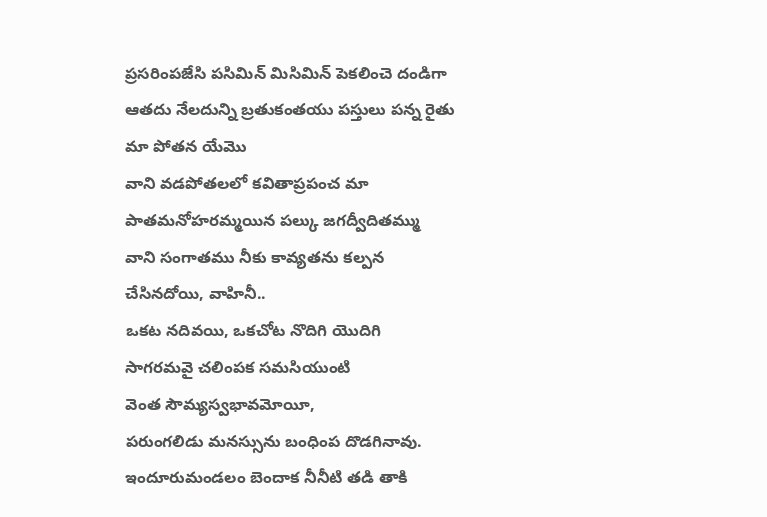ప్రసరింపజేసి పసిమిన్ మిసిమిన్ పెకలించె దండిగా
ఆతదు నేలదున్ని బ్రతుకంతయు పస్తులు పన్న రైతు మా పోతన యేమొ
వాని వడపోతలలో కవితాప్రపంచ మా పాతమనోహరమ్మయిన పల్కు జగద్వీదితమ్ము
వాని సంగాతము నీకు కావ్యతను కల్పన చేసినదోయి, వాహినీ..
ఒకట నదివయి, ఒకచోట నొదిగి యొదిగి
సాగరమవై చలింపక సమసియుంటి
వెంత సౌమ్యస్వభావమోయీ,
పరుంగలిడు మనస్సును బంధింప దొడగినావు.
ఇందూరుమండలం బెందాక నీనీటి తడి తాకి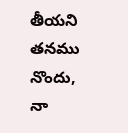తీయని తనము నొందు,
నా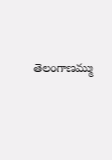తెలంగాణమ్ము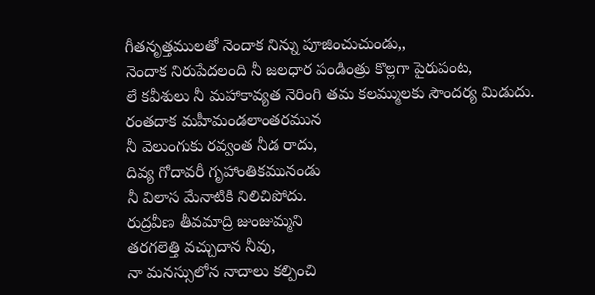గీతనృత్తములతో నెందాక నిన్ను పూజించుచుండు,,
నెందాక నిరుపేదలంది నీ జలధార పండింత్రు కొల్లగా పైరుపంట,
లే కవీశులు నీ మహాకావ్యత నెరింగి తమ కలమ్ములకు సౌందర్య మిడుదు.
రంతదాక మహీమండలాంతరమున
నీ వెలుంగుకు రవ్వంత నీడ రాదు,
దివ్య గోదావరీ గృహాంతికమునండు
నీ విలాస మేనాటికి నిలిచిపోదు.
రుద్రవీణ తీవమాద్రి జుంజుమ్మని
తరగలెత్తి వచ్చుదాన నీవు,
నా మనస్సులోన నాదాలు కల్పించి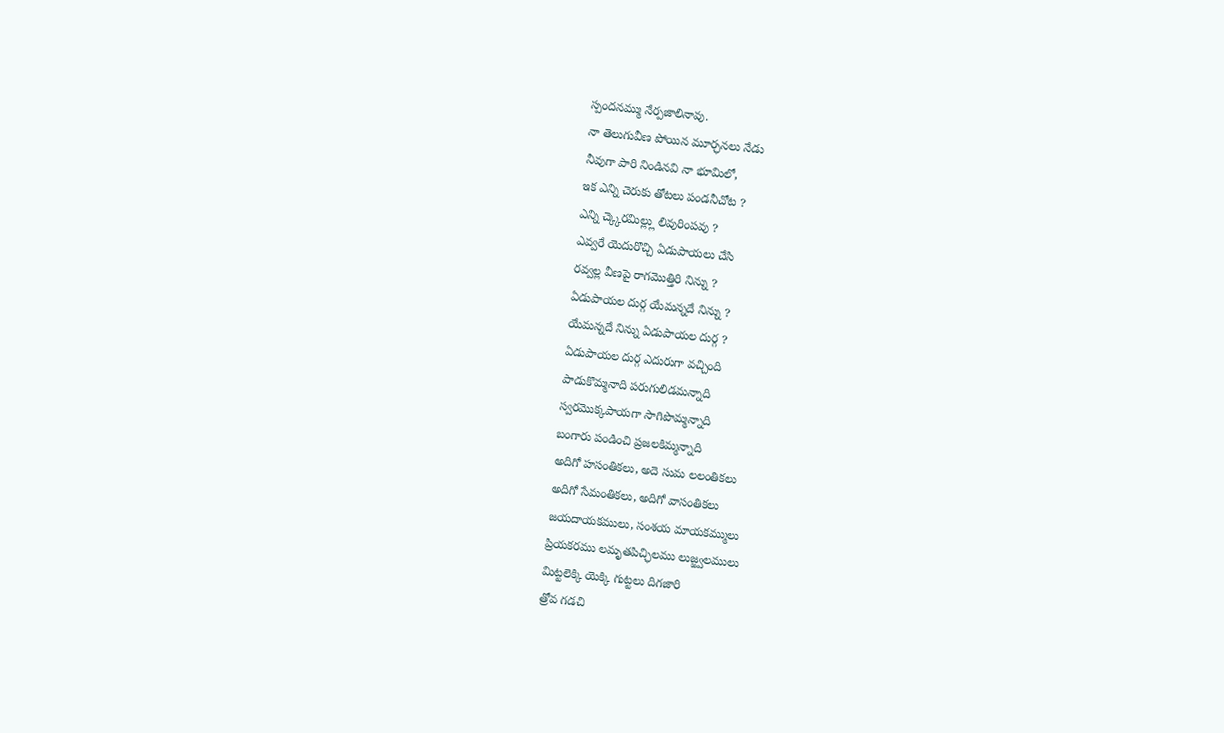స్పందనమ్ము నేర్పజాలినావు.
నా తెలుగువీణ పోయిన మూర్ఛనలు నేడు
నీవుగా పారి నిండినవి నా భూమిలో,
ఇక ఎన్ని చెరుకు తోటలు పండనీచోట ?
ఎన్ని చ్క్కెరమిల్ల్లు లివురింపవు ?
ఎవ్వరే యెదురొచ్చి ఏడుపాయలు చేసి
రవ్వల్ల వీణపై రాగమొత్తిరి నిన్ను ?
ఏడుపాయల దుర్గ యేమన్నదే నిన్ను ?
యేమన్నదే నిన్ను ఏడుపాయల దుర్గ ?
ఏడుపాయల దుర్గ ఎదురుగా వచ్చింది
పాడుకొమ్మనాది పరుగులిడమన్నాది
స్వరమొక్కపాయగా సాగిపొమ్మన్నాది
బంగారు పండించి ప్రజలకిమ్మన్నాది
అదిగో హసంతికలు, అదె సుమ లలంతికలు
అదిగో సేమంతికలు, అదిగో వాసంతికలు
జయదాయకములు, సంశయ మాయకమ్ములు
ప్రియకరము లమృతపిచ్ఛిలము లుజ్జ్వలములు
మిట్టలెక్కి యెక్కి గుట్టలు దిగజారి
త్రోవ గడచి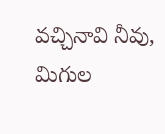వచ్చినావి నీవు,
మిగుల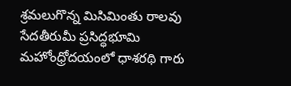శ్రమలుగొన్న మిసిమింతు రాలవు
సేదతీరుమీ ప్రసిద్ధభూమి
మహోంధ్రోదయంలో ధాశరథి గారు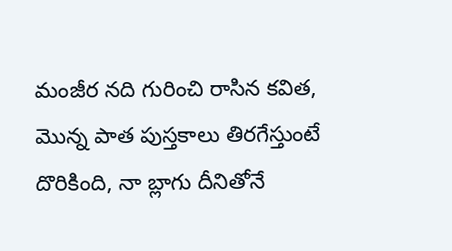మంజీర నది గురించి రాసిన కవిత, మొన్న పాత పుస్తకాలు తిరగేస్తుంటే దొరికింది, నా బ్లాగు దీనితోనే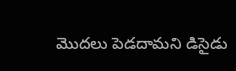మొదలు పెడదామని డిసైడు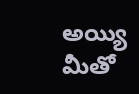అయ్యి మీతో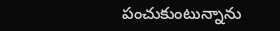పంచుకుంటున్నాను